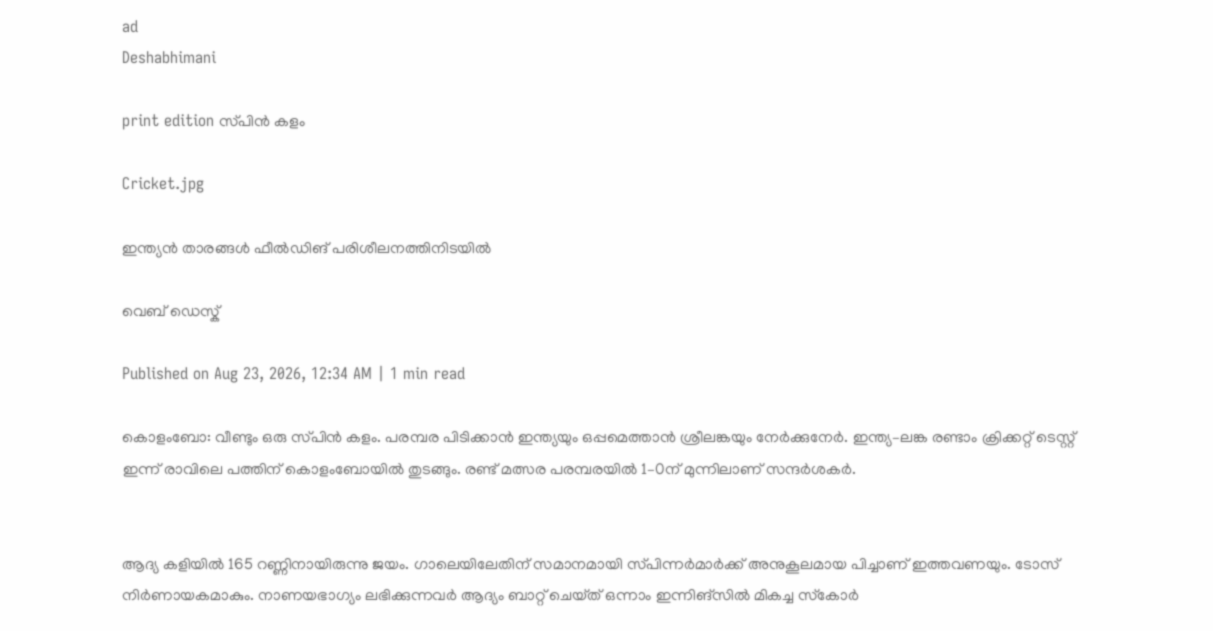ad
Deshabhimani

print edition സ്‌പിൻ കളം

Cricket.jpg

ഇന്ത്യൻ താരങ്ങൾ ഫീൽഡിങ് പരിശീലനത്തിനിടയിൽ

വെബ് ഡെസ്ക്

Published on Aug 23, 2026, 12:34 AM | 1 min read

കൊളംബോ: വീണ്ടും ഒരു സ്‌പിൻ കളം. പരമ്പര പിടിക്കാൻ ഇന്ത്യയും ഒപ്പമെത്താൻ ശ്രീലങ്കയും നേർക്കുനേർ. ഇന്ത്യ–ലങ്ക രണ്ടാം ക്രിക്കറ്റ്‌ ടെസ്റ്റ്‌ ഇന്ന്‌ രാവിലെ പത്തിന്‌ കൊളംബോയിൽ തുടങ്ങും. രണ്ട്‌ മത്സര പരമ്പരയിൽ 1–0ന്‌ മുന്നിലാണ്‌ സന്ദർശകർ.


ആദ്യ കളിയിൽ 165 റണ്ണിനായിരുന്നു ജയം. ഗാലെയിലേതിന്‌ സമാനമായി സ്‌പിന്നർമാർക്ക്‌ അനുകൂലമായ പിച്ചാണ്‌ ഇത്തവണയും. ടോസ്‌ നിർണായകമാകും. നാണയഭാഗ്യം ലഭിക്കുന്നവർ ആദ്യം ബാറ്റ്‌ ചെയ്‌ത്‌ ഒന്നാം ഇന്നിങ്‌സിൽ മികച്ച സ്‌കോർ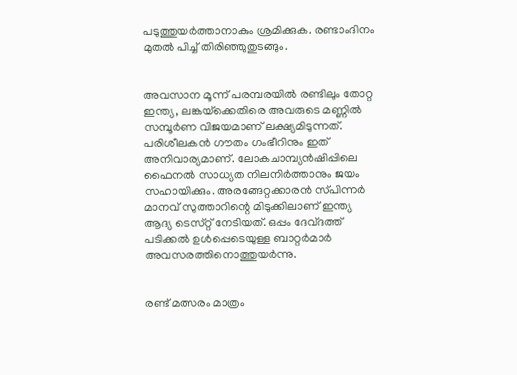പടുത്തുയർത്താനാകും ശ്രമിക്കുക. രണ്ടാംദിനം മുതൽ പിച്ച്‌ തിരിഞ്ഞുതുടങ്ങും.


അവസാന മൂന്ന്‌ പരമ്പരയിൽ രണ്ടിലും തോറ്റ ഇന്ത്യ, ലങ്കയ്‌ക്കെതിരെ അവരുടെ മണ്ണിൽ സമ്പൂർണ വിജയമാണ്‌ ലക്ഷ്യമിടുന്നത്‌. പരിശീലകൻ ഗ‍ൗതം ഗംഭീറിനും ഇത്‌ അനിവാര്യമാണ്‌. ലോകചാമ്പ്യൻഷിപ്പിലെ ഫൈനൽ സാധ്യത നിലനിർത്താനും ജയം സഹായിക്കും. അരങ്ങേറ്റക്കാരൻ സ്‌പിന്നർ മാനവ്‌ സുത്താറിന്റെ മിടുക്കിലാണ്‌ ഇന്ത്യ ആദ്യ ടെസ്‌റ്റ്‌ നേടിയത്‌. ഒപ്പം ദേവ്‌ദത്ത്‌ പടിക്കൽ ഉൾപ്പെടെയുള്ള ബാറ്റർമാർ അവസരത്തിനൊത്തുയർന്നു.


രണ്ട്‌ മത്സരം മാത്രം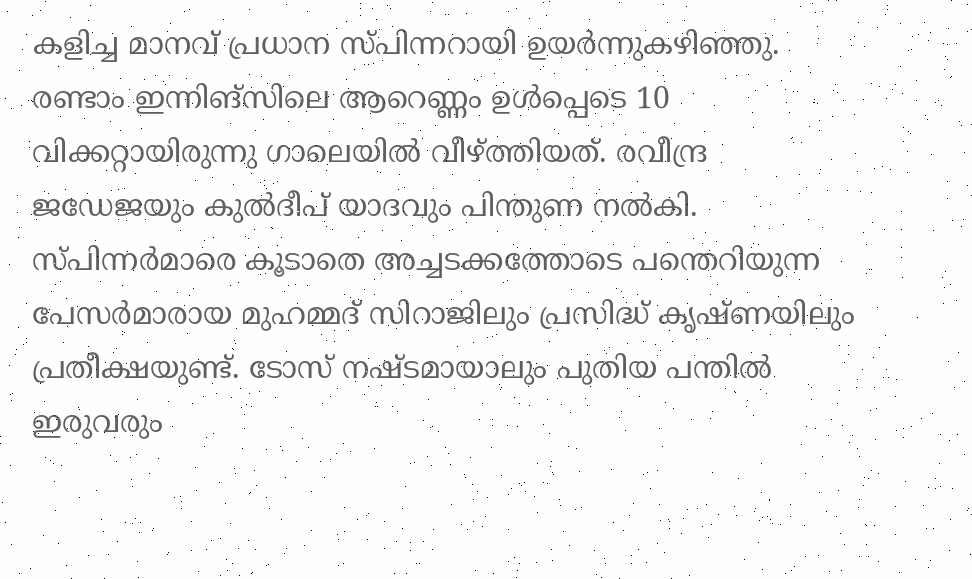കളിച്ച മാനവ്‌ പ്രധാന സ്‌പിന്നറായി ഉയർന്നുകഴിഞ്ഞു. രണ്ടാം ഇന്നിങ്‌സിലെ ആറെണ്ണം ഉൾപ്പെടെ 10 വിക്കറ്റായിരുന്നു ഗാലെയിൽ വീഴ്‌ത്തിയത്‌. രവീന്ദ്ര ജഡേജയും കുൽദീപ്‌ യാദവും പിന്തുണ നൽകി. സ്‌പിന്നർമാരെ കൂടാതെ അച്ചടക്കത്തോടെ പന്തെറിയുന്ന പേസർമാരായ മുഹമ്മദ്‌ സിറാജിലും പ്രസിദ്ധ്‌ കൃഷ്ണയിലും പ്രതീക്ഷയുണ്ട്‌. ടോസ്‌ നഷ്ടമായാലും പുതിയ പന്തിൽ ഇരുവരും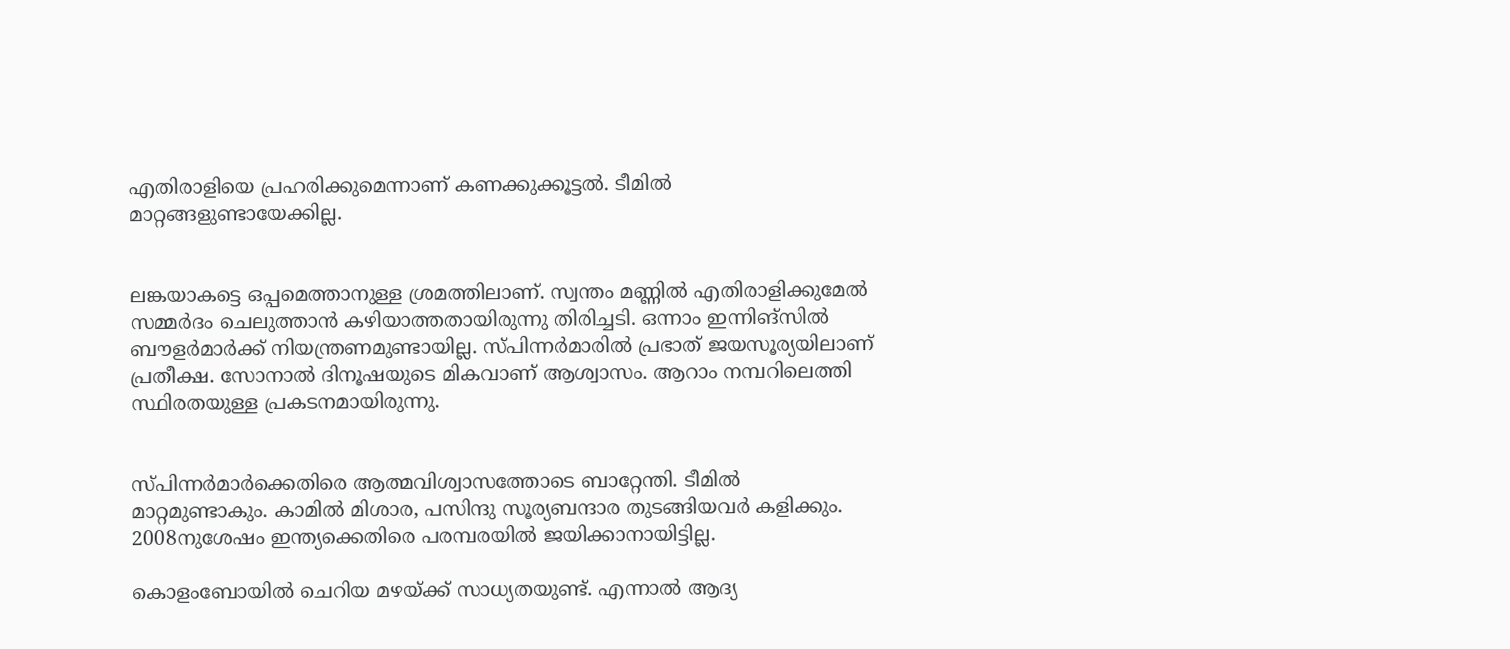എതിരാളിയെ പ്രഹരിക്കുമെന്നാണ്‌ കണക്കുക്കൂട്ടൽ. ടീമിൽ മാറ്റങ്ങളുണ്ടായേക്കില്ല.


ലങ്കയാകട്ടെ ഒപ്പമെത്താനുള്ള ശ്രമത്തിലാണ്‌. സ്വന്തം മണ്ണിൽ എതിരാളിക്കുമേൽ സമ്മർദം ചെലുത്താൻ കഴിയാത്തതായിരുന്നു തിരിച്ചടി. ഒന്നാം ഇന്നിങ്‌സിൽ ബ‍ൗളർമാർക്ക്‌ നിയന്ത്രണമുണ്ടായില്ല. സ്‌പിന്നർമാരിൽ പ്രഭാത്‌ ജയസൂര്യയിലാണ്‌ പ്രതീക്ഷ. സോനാൽ ദിനൂഷയുടെ മികവാണ്‌ ആശ്വാസം. ആറാം നമ്പറിലെത്തി സ്ഥിരതയുള്ള പ്രകടനമായിരുന്നു.


സ്‌പിന്നർമാർക്കെതിരെ ആത്മവിശ്വാസത്തോടെ ബാറ്റേന്തി. ടീമിൽ മാറ്റമുണ്ടാകും. കാമിൽ മിശാര, പസിന്ദു സൂര്യബന്ദാര തുടങ്ങിയവർ കളിക്കും. 2008നുശേഷം ഇന്ത്യക്കെതിരെ പരമ്പരയിൽ ജയിക്കാനായിട്ടില്ല.

കൊളംബോയിൽ ചെറിയ മഴയ്‌ക്ക്‌ സാധ്യതയുണ്ട്‌. എന്നാൽ ആദ്യ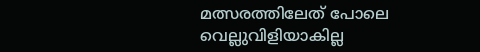മത്സരത്തിലേത്‌ പോലെ വെല്ലുവിളിയാകില്ല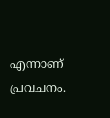എന്നാണ്‌ പ്രവചനം.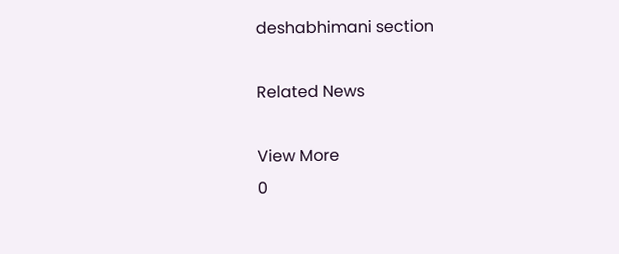deshabhimani section

Related News

View More
0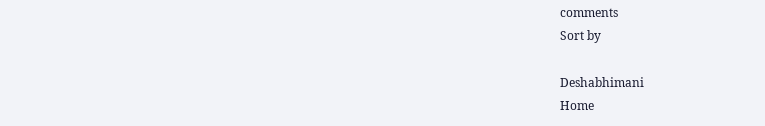comments
Sort by

Deshabhimani
Home